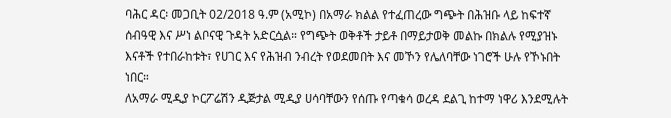ባሕር ዳር፡ መጋቢት 02/2018 ዓ.ም (አሚኮ) በአማራ ክልል የተፈጠረው ግጭት በሕዝቡ ላይ ከፍተኛ ሰብዓዊ እና ሥነ ልቦናዊ ጉዳት አድርሷል። የግጭት ወቅቶች ታይቶ በማይታወቅ መልኩ በክልሉ የሚያዝኑ እናቶች የተበራከቱት፣ የሀገር እና የሕዝብ ንብረት የወደመበት እና መኾን የሌለባቸው ነገሮች ሁሉ የኾኑበት ነበር።
ለአማራ ሚዲያ ኮርፖሬሽን ዲጅታል ሚዲያ ሀሳባቸውን የሰጡ የጣቁሳ ወረዳ ደልጊ ከተማ ነዋሪ እንደሚሉት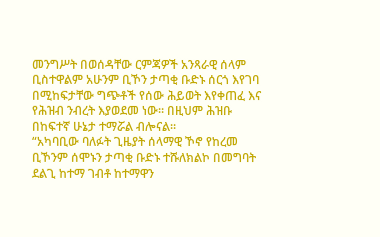መንግሥት በወሰዳቸው ርምጃዎች አንጻራዊ ሰላም ቢስተዋልም አሁንም ቢኾን ታጣቂ ቡድኑ ሰርጎ እየገባ በሚከፍታቸው ግጭቶች የሰው ሕይወት እየቀጠፈ እና የሕዝብ ንብረት እያወደመ ነው። በዚህም ሕዝቡ በከፍተኛ ሁኔታ ተማሯል ብሎናል።
“አካባቢው ባለፉት ጊዜያት ሰላማዊ ኾኖ የከረመ ቢኾንም ሰሞኑን ታጣቂ ቡድኑ ተሹለክልኮ በመግባት ደልጊ ከተማ ገብቶ ከተማዋን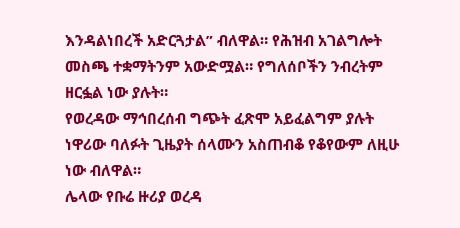እንዳልነበረች አድርጓታል” ብለዋል። የሕዝብ አገልግሎት መስጫ ተቋማትንም አውድሟል። የግለሰቦችን ንብረትም ዘርፏል ነው ያሉት።
የወረዳው ማኅበረሰብ ግጭት ፈጽሞ አይፈልግም ያሉት ነዋሪው ባለፉት ጊዜያት ሰላሙን አስጠብቆ የቆየውም ለዚሁ ነው ብለዋል።
ሌላው የቡሬ ዙሪያ ወረዳ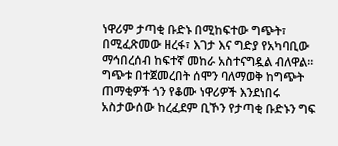ነዋሪም ታጣቂ ቡድኑ በሚከፍተው ግጭት፣ በሚፈጽመው ዘረፋ፣ እገታ እና ግድያ የአካባቢው ማኅበረሰብ ከፍተኛ መከራ አስተናግዷል ብለዋል።
ግጭቱ በተጀመረበት ሰሞን ባለማወቅ ከግጭት ጠማቂዎች ጎን የቆሙ ነዋሪዎች እንደነበሩ አስታውሰው ከረፈደም ቢኾን የታጣቂ ቡድኑን ግፍ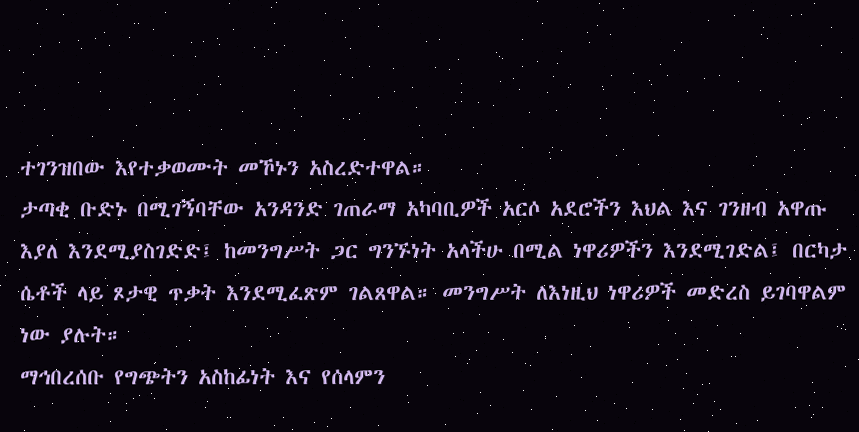ተገንዝበው እየተቃወሙት መኾኑን አስረድተዋል።
ታጣቂ ቡድኑ በሚገኝባቸው አንዳንድ ገጠራማ አካባቢዎች አርሶ አደሮችን እህል እና ገንዘብ አዋጡ እያለ እንደሚያስገድድ፤ ከመንግሥት ጋር ግንኙነት አላችሁ በሚል ነዋሪዎችን እንደሚገድል፤ በርካታ ሴቶች ላይ ጾታዊ ጥቃት እንደሚፈጽም ገልጸዋል። መንግሥት ለእነዚህ ነዋሪዎች መድረስ ይገባዋልም ነው ያሉት።
ማኅበረሰቡ የግጭትን አስከፊነት እና የሰላምን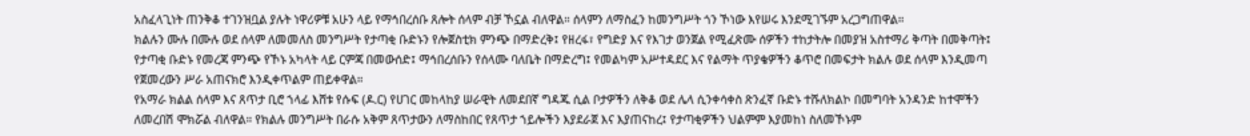አስፈላጊነት ጠንቅቆ ተገንዝቧል ያሉት ነዋሪዎቹ አሁን ላይ የማኅበረሰቡ ጸሎት ሰላም ብቻ ኾኗል ብለዋል። ሰላምን ለማስፈን ከመንግሥት ጎን ኾነው እየሠሩ እንደሚገኙም አረጋግጠዋል።
ክልሉን ሙሉ በሙሉ ወደ ሰላም ለመመለስ መንግሥት የታጣቂ ቡድኑን የሎጀስቲክ ምንጭ በማድረቅ፤ የዘረፋ፣ የግድያ እና የእገታ ወንጀል የሚፈጽሙ ሰዎችን ተከታትሎ በመያዝ አስተማሪ ቅጣት በመቅጣት፤ የታጣቂ ቡድኑ የመረጃ ምንጭ የኾኑ አካላት ላይ ርምጃ በመውሰድ፤ ማኅበረሰቡን የሰላሙ ባለቤት በማድረግ፤ የመልካም አሥተዳደር እና የልማት ጥያቄዎችን ቆጥሮ በመፍታት ክልሉ ወደ ሰላም እንዲመጣ የጀመረውን ሥራ አጠናክሮ እንዲቀጥልም ጠይቀዋል።
የአማራ ክልል ሰላም እና ጸጥታ ቢሮ ኀላፊ እሸቱ የሱፍ (ዶ.ር) የሀገር መከላከያ ሠራዊት ለመደበኛ ግዳጁ ሲል ቦታዎችን ለቅቆ ወደ ሌላ ሲንቀሳቀስ ጽንፈኛ ቡድኑ ተሹለክልኮ በመግባት አንዳንድ ከተሞችን ለመረበሽ ሞክሯል ብለዋል። የክልሉ መንግሥት በራሱ አቅም ጸጥታውን ለማስከበር የጸጥታ ኀይሎችን እያደራጀ እና እያጠናከረ፤ የታጣቂዎችን ህልምም እያመከነ ስለመኾኑም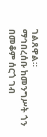ገልጸዋል።
ማኅበረሰቡ ከመንግሥት ጎን በመቆም ሰርጎ ገብ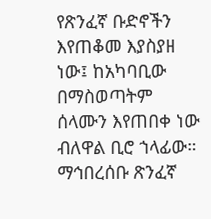የጽንፈኛ ቡድኖችን እየጠቆመ እያስያዘ ነው፤ ከአካባቢው በማስወጣትም ሰላሙን እየጠበቀ ነው ብለዋል ቢሮ ኀላፊው።
ማኅበረሰቡ ጽንፈኛ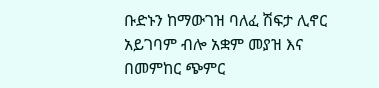ቡድኑን ከማውገዝ ባለፈ ሽፍታ ሊኖር አይገባም ብሎ አቋም መያዝ እና በመምከር ጭምር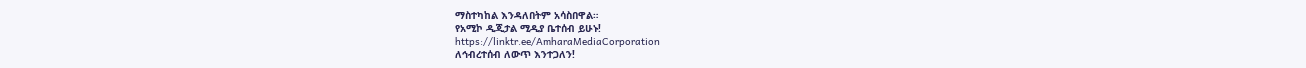ማስተካከል እንዳለበትም አሳስበዋል።
የአሚኮ ዲጂታል ሚዲያ ቤተሰብ ይሁኑ!
https://linktr.ee/AmharaMediaCorporation
ለኅብረተሰብ ለውጥ እንተጋለን!